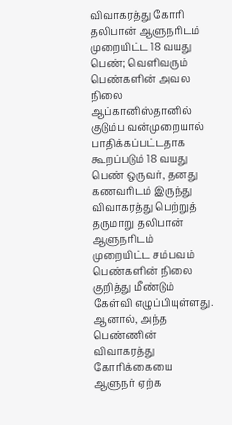விவாகரத்து கோரி தலிபான் ஆளுநரிடம் முறையிட்ட 18 வயது பெண்; வெளிவரும் பெண்களின் அவல நிலை
ஆப்கானிஸ்தானில் குடும்ப வன்முறையால் பாதிக்கப்பட்டதாக கூறப்படும் 18 வயது பெண் ஒருவர், தனது கணவரிடம் இருந்து விவாகரத்து பெற்றுத் தருமாறு தலிபான் ஆளுநரிடம் முறையிட்ட சம்பவம் பெண்களின் நிலை குறித்து மீண்டும் கேள்வி எழுப்பியுள்ளது. ஆனால், அந்த பெண்ணின் விவாகரத்து கோரிக்கையை ஆளுநர் ஏற்க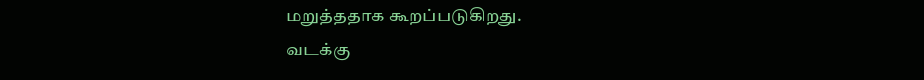மறுத்ததாக கூறப்படுகிறது.
வடக்கு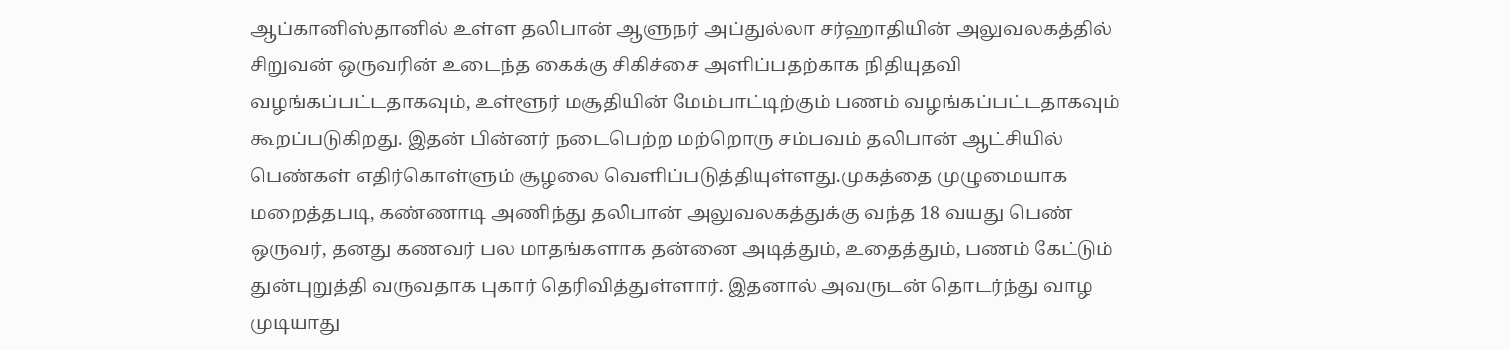ஆப்கானிஸ்தானில் உள்ள தலிபான் ஆளுநர் அப்துல்லா சர்ஹாதியின் அலுவலகத்தில் சிறுவன் ஒருவரின் உடைந்த கைக்கு சிகிச்சை அளிப்பதற்காக நிதியுதவி வழங்கப்பட்டதாகவும், உள்ளூர் மசூதியின் மேம்பாட்டிற்கும் பணம் வழங்கப்பட்டதாகவும் கூறப்படுகிறது. இதன் பின்னர் நடைபெற்ற மற்றொரு சம்பவம் தலிபான் ஆட்சியில் பெண்கள் எதிர்கொள்ளும் சூழலை வெளிப்படுத்தியுள்ளது.முகத்தை முழுமையாக மறைத்தபடி, கண்ணாடி அணிந்து தலிபான் அலுவலகத்துக்கு வந்த 18 வயது பெண் ஒருவர், தனது கணவர் பல மாதங்களாக தன்னை அடித்தும், உதைத்தும், பணம் கேட்டும் துன்புறுத்தி வருவதாக புகார் தெரிவித்துள்ளார். இதனால் அவருடன் தொடர்ந்து வாழ முடியாது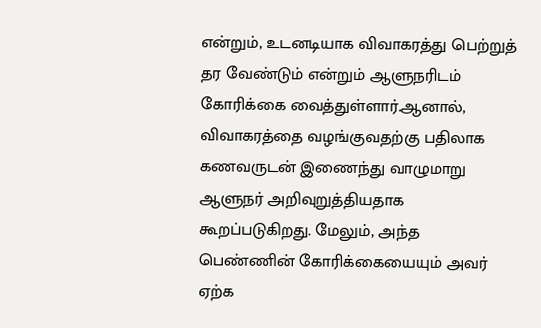என்றும், உடனடியாக விவாகரத்து பெற்றுத் தர வேண்டும் என்றும் ஆளுநரிடம் கோரிக்கை வைத்துள்ளார்.ஆனால், விவாகரத்தை வழங்குவதற்கு பதிலாக கணவருடன் இணைந்து வாழுமாறு ஆளுநர் அறிவுறுத்தியதாக கூறப்படுகிறது. மேலும், அந்த பெண்ணின் கோரிக்கையையும் அவர் ஏற்க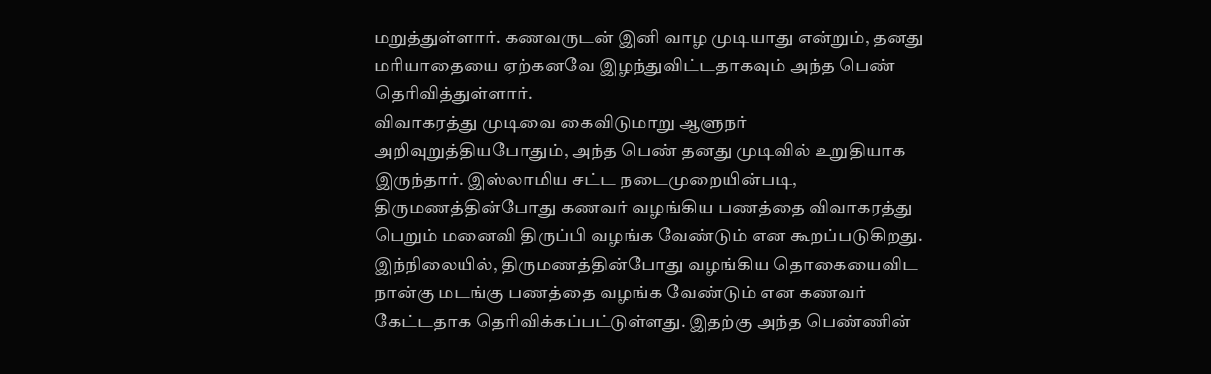மறுத்துள்ளார். கணவருடன் இனி வாழ முடியாது என்றும், தனது மரியாதையை ஏற்கனவே இழந்துவிட்டதாகவும் அந்த பெண் தெரிவித்துள்ளார்.
விவாகரத்து முடிவை கைவிடுமாறு ஆளுநர் அறிவுறுத்தியபோதும், அந்த பெண் தனது முடிவில் உறுதியாக இருந்தார். இஸ்லாமிய சட்ட நடைமுறையின்படி, திருமணத்தின்போது கணவர் வழங்கிய பணத்தை விவாகரத்து பெறும் மனைவி திருப்பி வழங்க வேண்டும் என கூறப்படுகிறது.
இந்நிலையில், திருமணத்தின்போது வழங்கிய தொகையைவிட நான்கு மடங்கு பணத்தை வழங்க வேண்டும் என கணவர் கேட்டதாக தெரிவிக்கப்பட்டுள்ளது. இதற்கு அந்த பெண்ணின்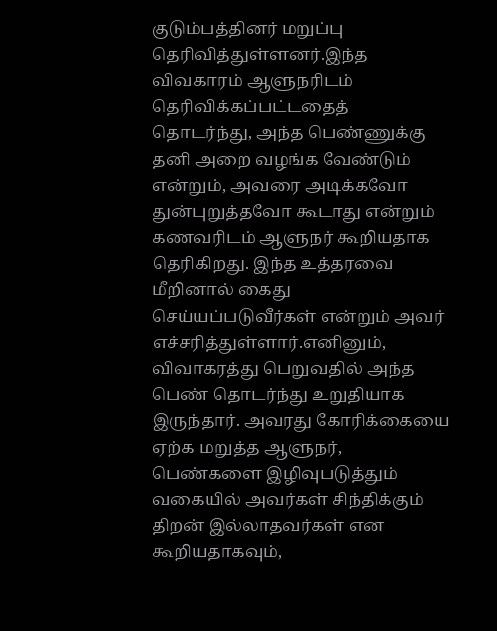குடும்பத்தினர் மறுப்பு தெரிவித்துள்ளனர்.இந்த விவகாரம் ஆளுநரிடம் தெரிவிக்கப்பட்டதைத் தொடர்ந்து, அந்த பெண்ணுக்கு தனி அறை வழங்க வேண்டும் என்றும், அவரை அடிக்கவோ துன்புறுத்தவோ கூடாது என்றும் கணவரிடம் ஆளுநர் கூறியதாக தெரிகிறது. இந்த உத்தரவை மீறினால் கைது செய்யப்படுவீர்கள் என்றும் அவர் எச்சரித்துள்ளார்.எனினும், விவாகரத்து பெறுவதில் அந்த பெண் தொடர்ந்து உறுதியாக இருந்தார். அவரது கோரிக்கையை ஏற்க மறுத்த ஆளுநர், பெண்களை இழிவுபடுத்தும் வகையில் அவர்கள் சிந்திக்கும் திறன் இல்லாதவர்கள் என கூறியதாகவும்,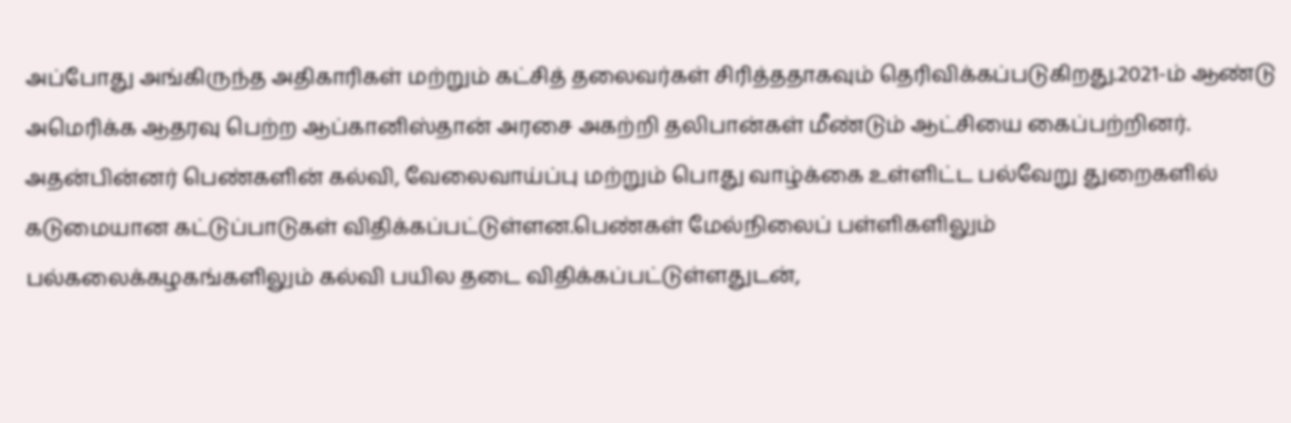அப்போது அங்கிருந்த அதிகாரிகள் மற்றும் கட்சித் தலைவர்கள் சிரித்ததாகவும் தெரிவிக்கப்படுகிறது.2021-ம் ஆண்டு அமெரிக்க ஆதரவு பெற்ற ஆப்கானிஸ்தான் அரசை அகற்றி தலிபான்கள் மீண்டும் ஆட்சியை கைப்பற்றினர். அதன்பின்னர் பெண்களின் கல்வி, வேலைவாய்ப்பு மற்றும் பொது வாழ்க்கை உள்ளிட்ட பல்வேறு துறைகளில் கடுமையான கட்டுப்பாடுகள் விதிக்கப்பட்டுள்ளன.பெண்கள் மேல்நிலைப் பள்ளிகளிலும் பல்கலைக்கழகங்களிலும் கல்வி பயில தடை விதிக்கப்பட்டுள்ளதுடன்,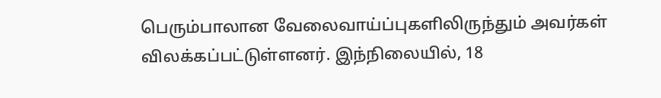பெரும்பாலான வேலைவாய்ப்புகளிலிருந்தும் அவர்கள் விலக்கப்பட்டுள்ளனர். இந்நிலையில், 18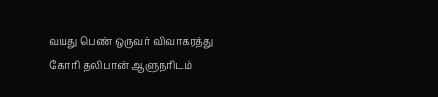வயது பெண் ஒருவர் விவாகரத்து கோரி தலிபான் ஆளுநரிடம்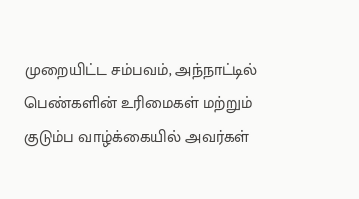முறையிட்ட சம்பவம், அந்நாட்டில் பெண்களின் உரிமைகள் மற்றும் குடும்ப வாழ்க்கையில் அவர்கள்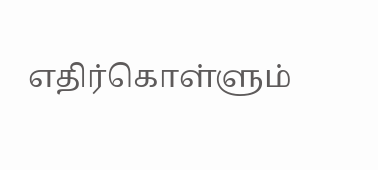எதிர்கொள்ளும்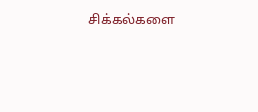சிக்கல்களை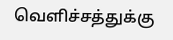வெளிச்சத்துக்கு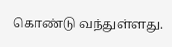கொண்டு வந்துள்ளது.